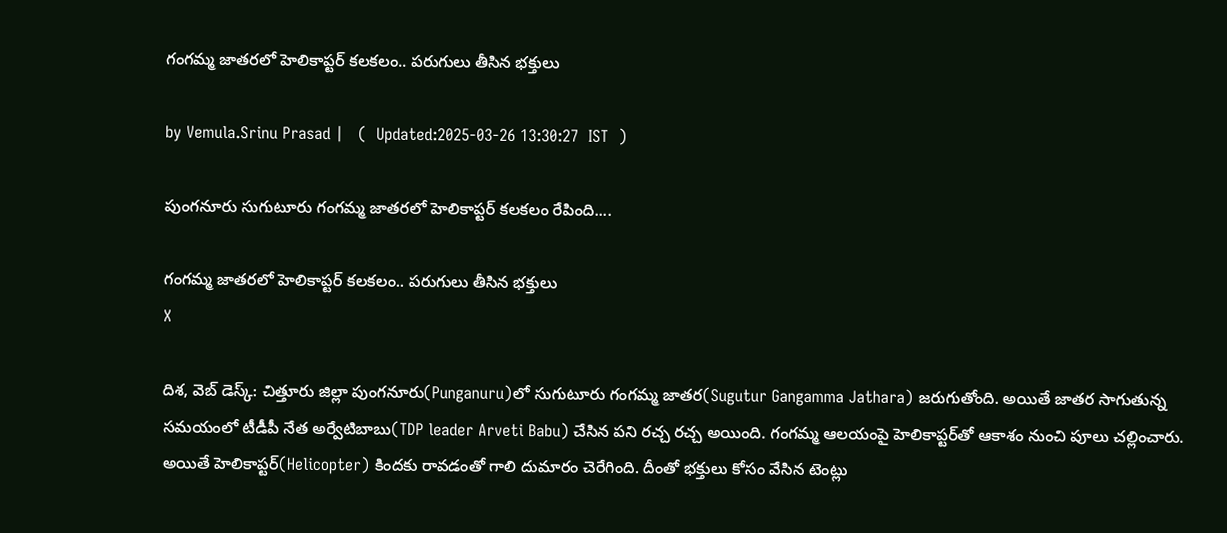గంగమ్మ జాతరలో హెలికాప్టర్‌ కలకలం.. పరుగులు తీసిన భక్తులు

by Vemula.Srinu Prasad |   (  Updated:2025-03-26 13:30:27  IST  )

పుంగనూరు సుగుటూరు గంగమ్మ జాతరలో హెలికాప్టర్ కలకలం రేపింది....

గంగమ్మ జాతరలో హెలికాప్టర్‌ కలకలం.. పరుగులు తీసిన భక్తులు
X

దిశ, వెబ్ డెస్క్: చిత్తూరు జిల్లా పుంగనూరు(Punganuru)లో సుగుటూరు గంగమ్మ జాతర(Sugutur Gangamma Jathara) జరుగుతోంది. అయితే జాతర సాగుతున్న సమయంలో టీడీపీ నేత అర్వేటిబాబు(TDP leader Arveti Babu) చేసిన పని రచ్చ రచ్చ అయింది. గంగమ్మ ఆలయంపై హెలికాప్టర్‌తో ఆకాశం నుంచి పూలు చల్లించారు. అయితే హెలికాప్టర్(Helicopter) కిందకు రావడంతో గాలి దుమారం చెరేగింది. దీంతో భక్తులు కోసం వేసిన టెంట్లు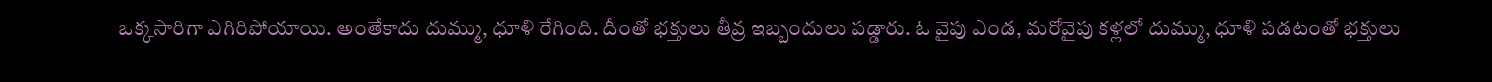ఒక్కసారిగా ఎగిరిపోయాయి. అంతేకాదు దుమ్ము, ధూళి రేగింది. దీంతో భక్తులు తీవ్ర ఇబ్బందులు పడ్డారు. ఓ వైపు ఎండ, మరోవైపు కళ్లలో దుమ్ము, ధూళి పడటంతో భక్తులు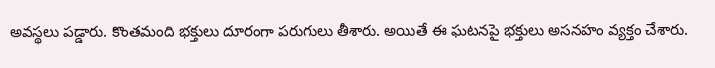అవస్థలు పడ్డారు. కొంతమంది భక్తులు దూరంగా పరుగులు తీశారు. అయితే ఈ ఘటనపై భక్తులు అసనహం వ్యక్తం చేశారు.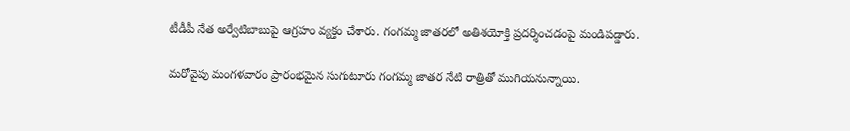టీడీపీ నేత అర్వేటిబాబుపై ఆగ్రహం వ్యక్తం చేశారు. గంగమ్మ జాతరలో అతిశయోక్తి ప్రదర్శించడంపై మండిపడ్డారు.

మరోవైపు మంగళవారం ప్రారంభమైన సుగుటూరు గంగమ్మ జాతర నేటి రాత్రితో ముగియనున్నాయి.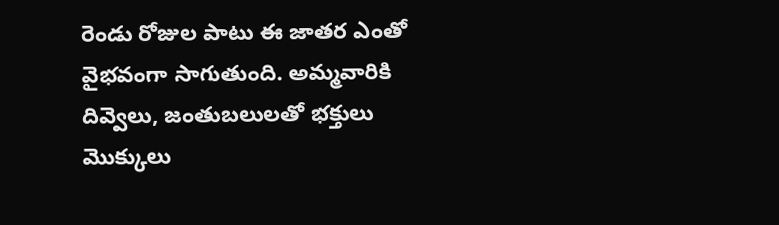రెండు రోజుల పాటు ఈ జాతర ఎంతో వైభవంగా సాగుతుంది. అమ్మవారికి దివ్వెలు, జంతుబలులతో భక్తులు మొక్కులు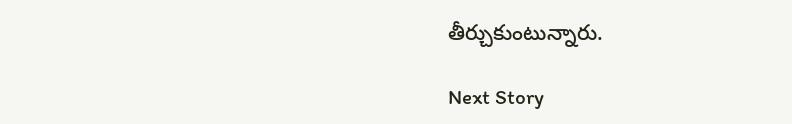తీర్చుకుంటున్నారు.

Next Story